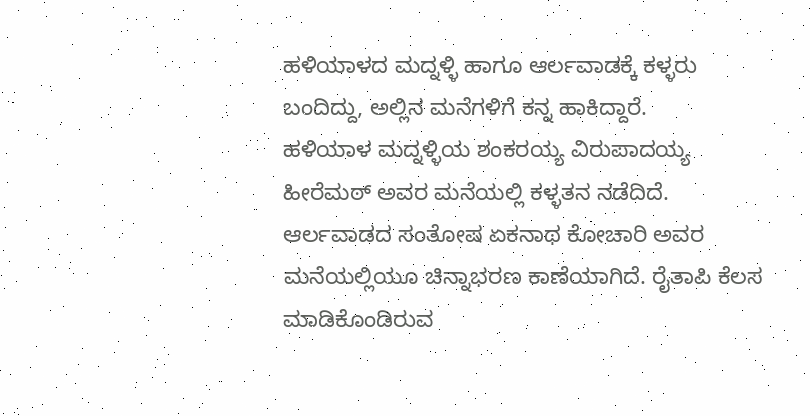ಹಳಿಯಾಳದ ಮದ್ನಳ್ಳಿ ಹಾಗೂ ಆರ್ಲವಾಡಕ್ಕೆ ಕಳ್ಳರು ಬಂದಿದ್ದು, ಅಲ್ಲಿನ ಮನೆಗಳಿಗೆ ಕನ್ನ ಹಾಕಿದ್ದಾರೆ.
ಹಳಿಯಾಳ ಮದ್ನಳ್ಳಿಯ ಶಂಕರಯ್ಯ ವಿರುಪಾದಯ್ಯ ಹೀರೆಮಠ್ ಅವರ ಮನೆಯಲ್ಲಿ ಕಳ್ಳತನ ನಡೆದಿದೆ. ಆರ್ಲವಾಡದ ಸಂತೋಷ ಏಕನಾಥ ಕೋಚಾರಿ ಅವರ ಮನೆಯಲ್ಲಿಯೂ ಚಿನ್ನಾಭರಣ ಕಾಣೆಯಾಗಿದೆ. ರೈತಾಪಿ ಕೆಲಸ ಮಾಡಿಕೊಂಡಿರುವ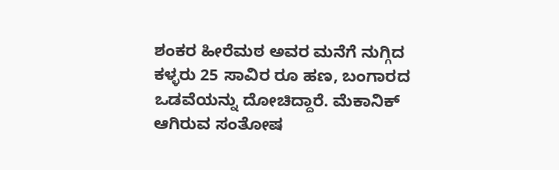ಶಂಕರ ಹೀರೆಮಠ ಅವರ ಮನೆಗೆ ನುಗ್ಗಿದ ಕಳ್ಳರು 25 ಸಾವಿರ ರೂ ಹಣ, ಬಂಗಾರದ ಒಡವೆಯನ್ನು ದೋಚಿದ್ದಾರೆ. ಮೆಕಾನಿಕ್ ಆಗಿರುವ ಸಂತೋಷ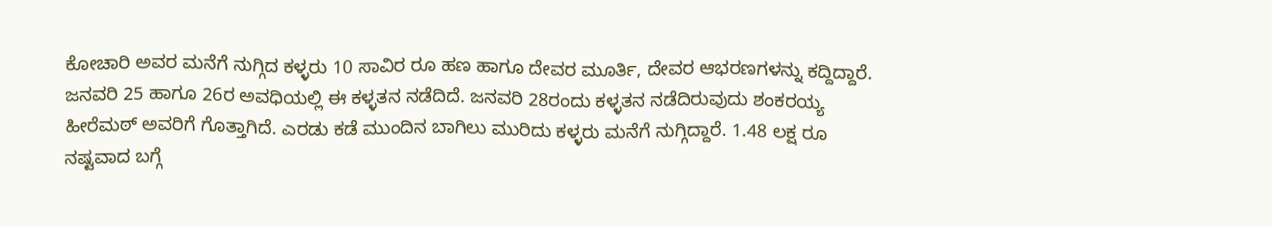ಕೋಚಾರಿ ಅವರ ಮನೆಗೆ ನುಗ್ಗಿದ ಕಳ್ಳರು 10 ಸಾವಿರ ರೂ ಹಣ ಹಾಗೂ ದೇವರ ಮೂರ್ತಿ, ದೇವರ ಆಭರಣಗಳನ್ನು ಕದ್ದಿದ್ದಾರೆ.
ಜನವರಿ 25 ಹಾಗೂ 26ರ ಅವಧಿಯಲ್ಲಿ ಈ ಕಳ್ಳತನ ನಡೆದಿದೆ. ಜನವರಿ 28ರಂದು ಕಳ್ಳತನ ನಡೆದಿರುವುದು ಶಂಕರಯ್ಯ ಹೀರೆಮಠ್ ಅವರಿಗೆ ಗೊತ್ತಾಗಿದೆ. ಎರಡು ಕಡೆ ಮುಂದಿನ ಬಾಗಿಲು ಮುರಿದು ಕಳ್ಳರು ಮನೆಗೆ ನುಗ್ಗಿದ್ದಾರೆ. 1.48 ಲಕ್ಷ ರೂ ನಷ್ಟವಾದ ಬಗ್ಗೆ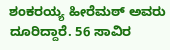ಶಂಕರಯ್ಯ ಹೀರೆಮಠ್ ಅವರು ದೂರಿದ್ದಾರೆ. 56 ಸಾವಿರ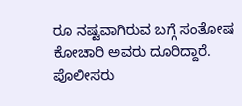ರೂ ನಷ್ಟವಾಗಿರುವ ಬಗ್ಗೆ ಸಂತೋಷ ಕೋಚಾರಿ ಅವರು ದೂರಿದ್ದಾರೆ. ಪೊಲೀಸರು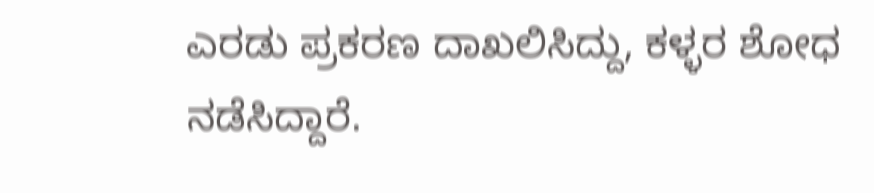ಎರಡು ಪ್ರಕರಣ ದಾಖಲಿಸಿದ್ದು, ಕಳ್ಳರ ಶೋಧ ನಡೆಸಿದ್ದಾರೆ.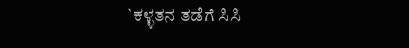`ಕಳ್ಳತನ ತಡೆಗೆ ಸಿಸಿ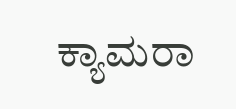ಕ್ಯಾಮರಾ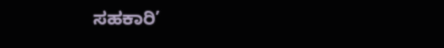ಸಹಕಾರಿ’